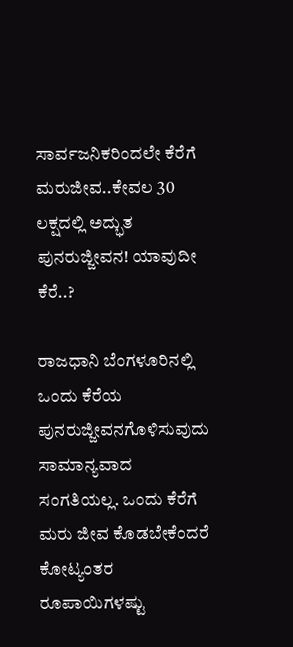ಸಾರ್ವಜನಿಕರಿಂದಲೇ ಕೆರೆಗೆ ಮರುಜೀವ..ಕೇವಲ 30 ಲಕ್ಷದಲ್ಲಿ ಅದ್ಭುತ ಪುನರುಜ್ಜೀವನ! ಯಾವುದೀ ಕೆರೆ..?

ರಾಜಧಾನಿ ಬೆಂಗಳೂರಿನಲ್ಲಿ ಒಂದು ಕೆರೆಯ ಪುನರುಜ್ಜೀವನಗೊಳಿಸುವುದು ಸಾಮಾನ್ಯವಾದ ಸಂಗತಿಯಲ್ಲ. ಒಂದು ಕೆರೆಗೆ ಮರು ಜೀವ ಕೊಡಬೇಕೆಂದರೆ ಕೋಟ್ಯಂತರ ರೂಪಾಯಿಗಳಷ್ಟು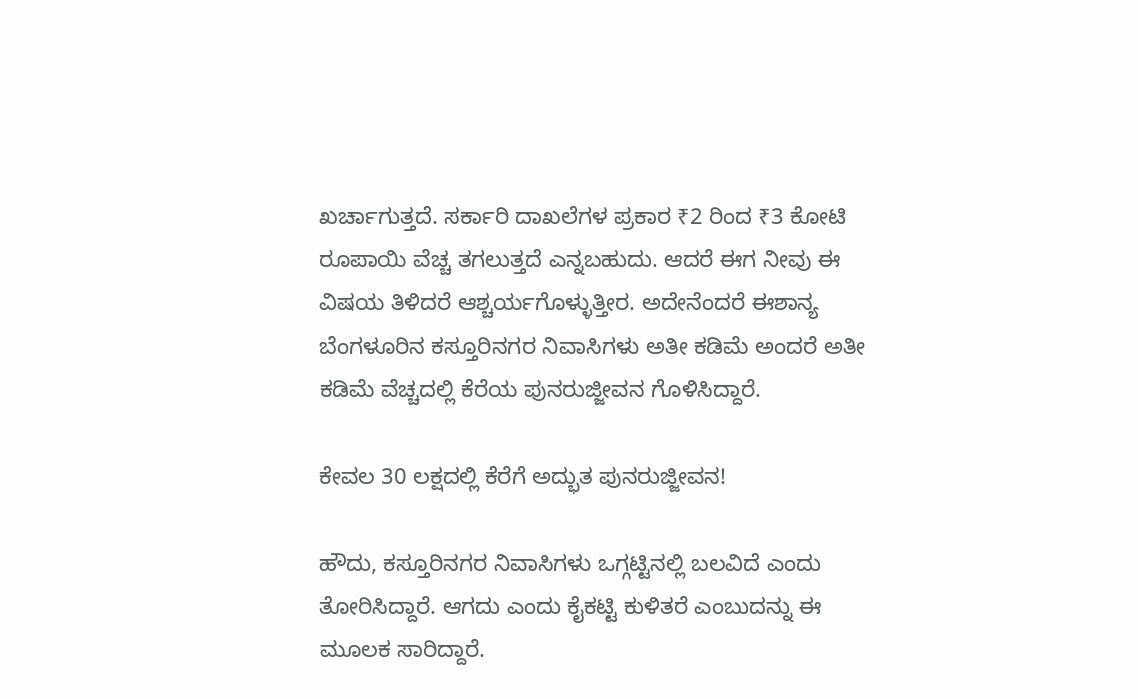ಖರ್ಚಾಗುತ್ತದೆ. ಸರ್ಕಾರಿ ದಾಖಲೆಗಳ ಪ್ರಕಾರ ₹2 ರಿಂದ ₹3 ಕೋಟಿ ರೂಪಾಯಿ ವೆಚ್ಚ ತಗಲುತ್ತದೆ ಎನ್ನಬಹುದು. ಆದರೆ ಈಗ ನೀವು ಈ ವಿಷಯ ತಿಳಿದರೆ ಆಶ್ಚರ್ಯಗೊಳ್ಳುತ್ತೀರ. ಅದೇನೆಂದರೆ ಈಶಾನ್ಯ ಬೆಂಗಳೂರಿನ ಕಸ್ತೂರಿನಗರ ನಿವಾಸಿಗಳು ಅತೀ ಕಡಿಮೆ ಅಂದರೆ ಅತೀ ಕಡಿಮೆ ವೆಚ್ಚದಲ್ಲಿ ಕೆರೆಯ ಪುನರುಜ್ಜೀವನ ಗೊಳಿಸಿದ್ದಾರೆ.

ಕೇವಲ 30 ಲಕ್ಷದಲ್ಲಿ ಕೆರೆಗೆ ಅದ್ಭುತ ಪುನರುಜ್ಜೀವನ!

ಹೌದು, ಕಸ್ತೂರಿನಗರ ನಿವಾಸಿಗಳು ಒಗ್ಗಟ್ಟಿನಲ್ಲಿ ಬಲವಿದೆ ಎಂದು ತೋರಿಸಿದ್ದಾರೆ. ಆಗದು ಎಂದು ಕೈಕಟ್ಟಿ ಕುಳಿತರೆ ಎಂಬುದನ್ನು ಈ ಮೂಲಕ ಸಾರಿದ್ದಾರೆ.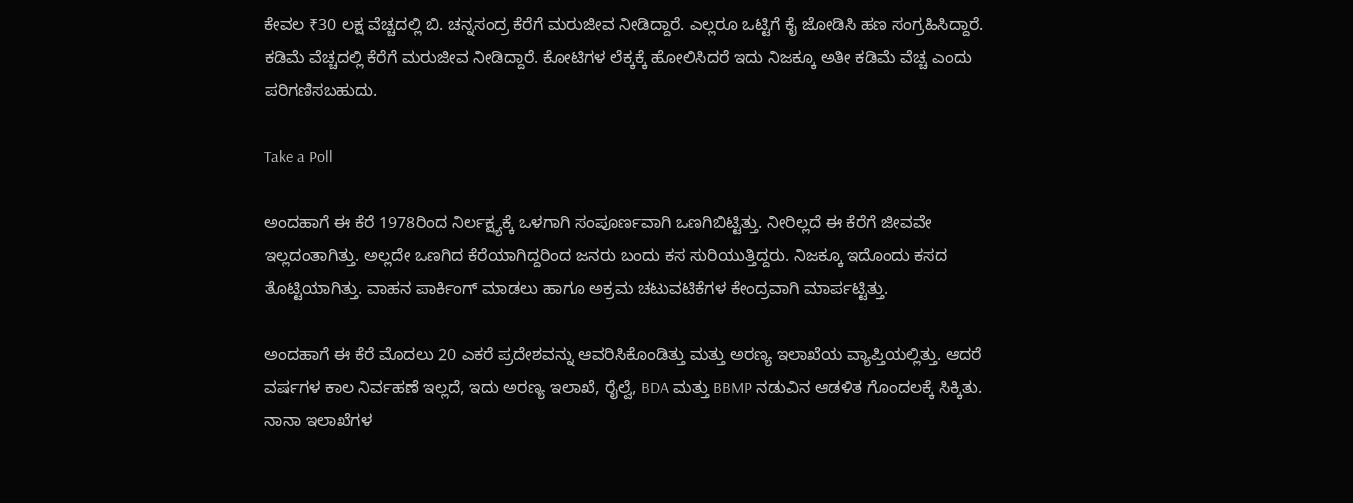ಕೇವಲ ₹30 ಲಕ್ಷ ವೆಚ್ಚದಲ್ಲಿ ಬಿ. ಚನ್ನಸಂದ್ರ ಕೆರೆಗೆ ಮರುಜೀವ ನೀಡಿದ್ದಾರೆ. ಎಲ್ಲರೂ ಒಟ್ಟಿಗೆ ಕೈ ಜೋಡಿಸಿ ಹಣ ಸಂಗ್ರಹಿಸಿದ್ದಾರೆ. ಕಡಿಮೆ ವೆಚ್ಚದಲ್ಲಿ ಕೆರೆಗೆ ಮರುಜೀವ ನೀಡಿದ್ದಾರೆ. ಕೋಟಿಗಳ ಲೆಕ್ಕಕ್ಕೆ ಹೋಲಿಸಿದರೆ ಇದು ನಿಜಕ್ಕೂ ಅತೀ ಕಡಿಮೆ ವೆಚ್ಚ ಎಂದು ಪರಿಗಣಿಸಬಹುದು.

Take a Poll

ಅಂದಹಾಗೆ ಈ ಕೆರೆ 1978ರಿಂದ ನಿರ್ಲಕ್ಷ್ಯಕ್ಕೆ ಒಳಗಾಗಿ ಸಂಪೂರ್ಣವಾಗಿ ಒಣಗಿಬಿಟ್ಟಿತ್ತು. ನೀರಿಲ್ಲದೆ ಈ ಕೆರೆಗೆ ಜೀವವೇ ಇಲ್ಲದಂತಾಗಿತ್ತು. ಅಲ್ಲದೇ ಒಣಗಿದ ಕೆರೆಯಾಗಿದ್ದರಿಂದ ಜನರು ಬಂದು ಕಸ ಸುರಿಯುತ್ತಿದ್ದರು. ನಿಜಕ್ಕೂ ಇದೊಂದು ಕಸದ ತೊಟ್ಟಿಯಾಗಿತ್ತು. ವಾಹನ ಪಾರ್ಕಿಂಗ್ ಮಾಡಲು ಹಾಗೂ ಅಕ್ರಮ ಚಟುವಟಿಕೆಗಳ ಕೇಂದ್ರವಾಗಿ ಮಾರ್ಪಟ್ಟಿತ್ತು.

ಅಂದಹಾಗೆ ಈ ಕೆರೆ ಮೊದಲು 20 ಎಕರೆ ಪ್ರದೇಶವನ್ನು ಆವರಿಸಿಕೊಂಡಿತ್ತು ಮತ್ತು ಅರಣ್ಯ ಇಲಾಖೆಯ ವ್ಯಾಪ್ತಿಯಲ್ಲಿತ್ತು. ಆದರೆ ವರ್ಷಗಳ ಕಾಲ ನಿರ್ವಹಣೆ ಇಲ್ಲದೆ, ಇದು ಅರಣ್ಯ ಇಲಾಖೆ, ರೈಲ್ವೆ, BDA ಮತ್ತು BBMP ನಡುವಿನ ಆಡಳಿತ ಗೊಂದಲಕ್ಕೆ ಸಿಕ್ಕಿತು. ನಾನಾ ಇಲಾಖೆಗಳ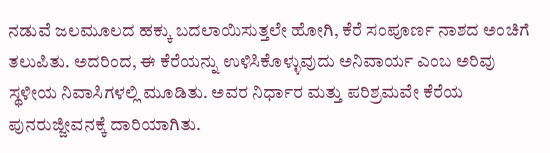ನಡುವೆ ಜಲಮೂಲದ ಹಕ್ಕು ಬದಲಾಯಿಸುತ್ತಲೇ ಹೋಗಿ, ಕೆರೆ ಸಂಪೂರ್ಣ ನಾಶದ ಅಂಚಿಗೆ ತಲುಪಿತು. ಅದರಿಂದ, ಈ ಕೆರೆಯನ್ನು ಉಳಿಸಿಕೊಳ್ಳುವುದು ಅನಿವಾರ್ಯ ಎಂಬ ಅರಿವು ಸ್ಥಳೀಯ ನಿವಾಸಿಗಳಲ್ಲಿ ಮೂಡಿತು. ಅವರ ನಿರ್ಧಾರ ಮತ್ತು ಪರಿಶ್ರಮವೇ ಕೆರೆಯ ಪುನರುಜ್ಜೀವನಕ್ಕೆ ದಾರಿಯಾಗಿತು.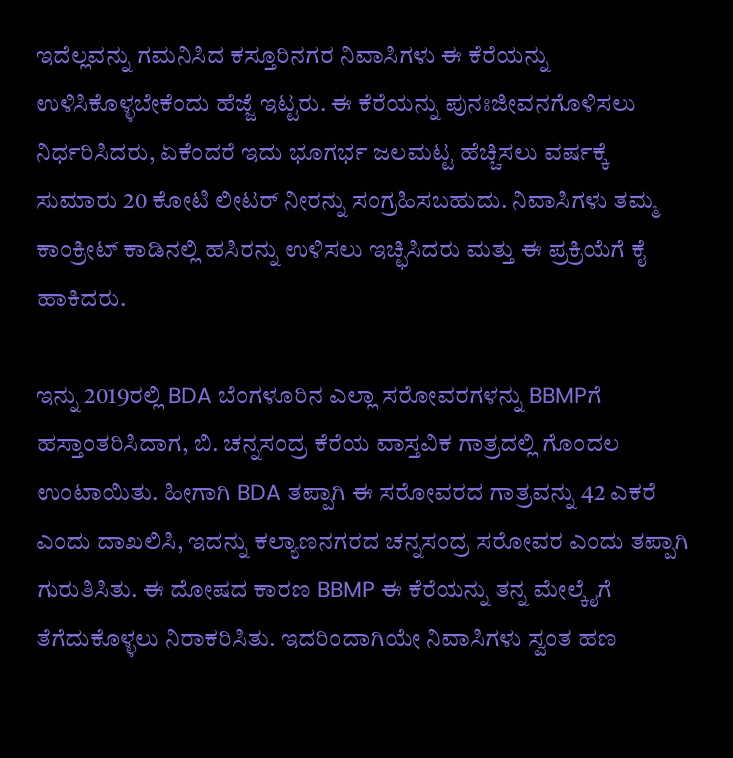ಇದೆಲ್ಲವನ್ನು ಗಮನಿಸಿದ ಕಸ್ತೂರಿನಗರ ನಿವಾಸಿಗಳು ಈ ಕೆರೆಯನ್ನು ಉಳಿಸಿಕೊಳ್ಳಬೇಕೆಂದು ಹೆಜ್ಜೆ ಇಟ್ಟರು. ಈ ಕೆರೆಯನ್ನು ಪುನಃಜೀವನಗೊಳಿಸಲು ನಿರ್ಧರಿಸಿದರು, ಏಕೆಂದರೆ ಇದು ಭೂಗರ್ಭ ಜಲಮಟ್ಟ ಹೆಚ್ಚಿಸಲು ವರ್ಷಕ್ಕೆ ಸುಮಾರು 20 ಕೋಟಿ ಲೀಟರ್ ನೀರನ್ನು ಸಂಗ್ರಹಿಸಬಹುದು. ನಿವಾಸಿಗಳು ತಮ್ಮ ಕಾಂಕ್ರೀಟ್ ಕಾಡಿನಲ್ಲಿ ಹಸಿರನ್ನು ಉಳಿಸಲು ಇಚ್ಛಿಸಿದರು ಮತ್ತು ಈ ಪ್ರಕ್ರಿಯೆಗೆ ಕೈ ಹಾಕಿದರು.

ಇನ್ನು 2019ರಲ್ಲಿ BDA ಬೆಂಗಳೂರಿನ ಎಲ್ಲಾ ಸರೋವರಗಳನ್ನು BBMPಗೆ ಹಸ್ತಾಂತರಿಸಿದಾಗ, ಬಿ. ಚನ್ನಸಂದ್ರ ಕೆರೆಯ ವಾಸ್ತವಿಕ ಗಾತ್ರದಲ್ಲಿ ಗೊಂದಲ ಉಂಟಾಯಿತು. ಹೀಗಾಗಿ BDA ತಪ್ಪಾಗಿ ಈ ಸರೋವರದ ಗಾತ್ರವನ್ನು 42 ಎಕರೆ ಎಂದು ದಾಖಲಿಸಿ, ಇದನ್ನು ಕಲ್ಯಾಣನಗರದ ಚನ್ನಸಂದ್ರ ಸರೋವರ ಎಂದು ತಪ್ಪಾಗಿ ಗುರುತಿಸಿತು. ಈ ದೋಷದ ಕಾರಣ BBMP ಈ ಕೆರೆಯನ್ನು ತನ್ನ ಮೇಲ್ಕೈಗೆ ತೆಗೆದುಕೊಳ್ಳಲು ನಿರಾಕರಿಸಿತು. ಇದರಿಂದಾಗಿಯೇ ನಿವಾಸಿಗಳು ಸ್ವಂತ ಹಣ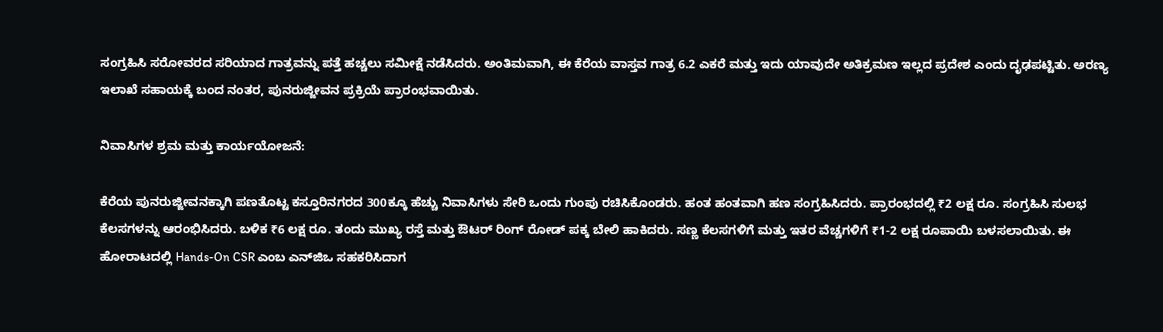ಸಂಗ್ರಹಿಸಿ ಸರೋವರದ ಸರಿಯಾದ ಗಾತ್ರವನ್ನು ಪತ್ತೆ ಹಚ್ಚಲು ಸಮೀಕ್ಷೆ ನಡೆಸಿದರು. ಅಂತಿಮವಾಗಿ, ಈ ಕೆರೆಯ ವಾಸ್ತವ ಗಾತ್ರ 6.2 ಎಕರೆ ಮತ್ತು ಇದು ಯಾವುದೇ ಅತಿಕ್ರಮಣ ಇಲ್ಲದ ಪ್ರದೇಶ ಎಂದು ದೃಢಪಟ್ಟಿತು. ಅರಣ್ಯ ಇಲಾಖೆ ಸಹಾಯಕ್ಕೆ ಬಂದ ನಂತರ, ಪುನರುಜ್ಜೀವನ ಪ್ರಕ್ರಿಯೆ ಪ್ರಾರಂಭವಾಯಿತು.

ನಿವಾಸಿಗಳ ಶ್ರಮ ಮತ್ತು ಕಾರ್ಯಯೋಜನೆ:

ಕೆರೆಯ ಪುನರುಜ್ಜೀವನಕ್ಕಾಗಿ ಪಣತೊಟ್ಟ ಕಸ್ತೂರಿನಗರದ 300ಕ್ಕೂ ಹೆಚ್ಚು ನಿವಾಸಿಗಳು ಸೇರಿ ಒಂದು ಗುಂಪು ರಚಿಸಿಕೊಂಡರು. ಹಂತ ಹಂತವಾಗಿ ಹಣ ಸಂಗ್ರಹಿಸಿದರು. ಪ್ರಾರಂಭದಲ್ಲಿ ₹2 ಲಕ್ಷ ರೂ. ಸಂಗ್ರಹಿಸಿ ಸುಲಭ ಕೆಲಸಗಳನ್ನು ಆರಂಭಿಸಿದರು. ಬಳಿಕ ₹6 ಲಕ್ಷ ರೂ. ತಂದು ಮುಖ್ಯ ರಸ್ತೆ ಮತ್ತು ಔಟರ್ ರಿಂಗ್ ರೋಡ್‌ ಪಕ್ಕ ಬೇಲಿ ಹಾಕಿದರು. ಸಣ್ಣ ಕೆಲಸಗಳಿಗೆ ಮತ್ತು ಇತರ ವೆಚ್ಚಗಳಿಗೆ ₹1-2 ಲಕ್ಷ ರೂಪಾಯಿ ಬಳಸಲಾಯಿತು. ಈ ಹೋರಾಟದಲ್ಲಿ Hands-On CSR ಎಂಬ ಎನ್‌ಜಿಒ ಸಹಕರಿಸಿದಾಗ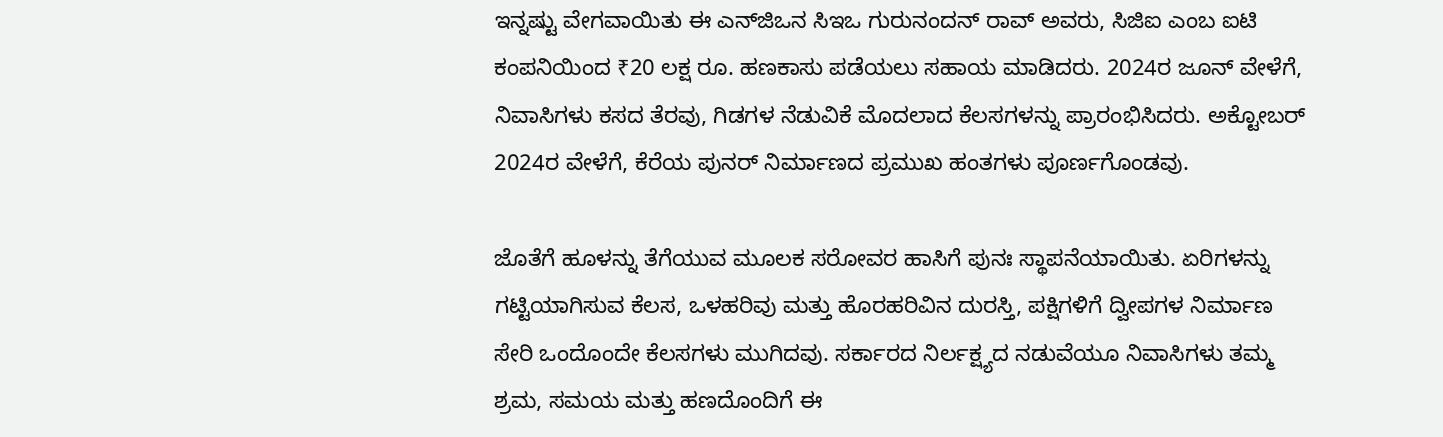ಇನ್ನಷ್ಟು ವೇಗವಾಯಿತು ಈ ಎನ್‌ಜಿಒನ ಸಿಇಒ ಗುರುನಂದನ್ ರಾವ್ ಅವರು, ಸಿಜಿಐ ಎಂಬ ಐಟಿ ಕಂಪನಿಯಿಂದ ₹20 ಲಕ್ಷ ರೂ. ಹಣಕಾಸು ಪಡೆಯಲು ಸಹಾಯ ಮಾಡಿದರು. 2024ರ ಜೂನ್ ವೇಳೆಗೆ, ನಿವಾಸಿಗಳು ಕಸದ ತೆರವು, ಗಿಡಗಳ ನೆಡುವಿಕೆ ಮೊದಲಾದ ಕೆಲಸಗಳನ್ನು ಪ್ರಾರಂಭಿಸಿದರು. ಅಕ್ಟೋಬರ್ 2024ರ ವೇಳೆಗೆ, ಕೆರೆಯ ಪುನರ್ ನಿರ್ಮಾಣದ ಪ್ರಮುಖ ಹಂತಗಳು ಪೂರ್ಣಗೊಂಡವು.

ಜೊತೆಗೆ ಹೂಳನ್ನು ತೆಗೆಯುವ ಮೂಲಕ ಸರೋವರ ಹಾಸಿಗೆ ಪುನಃ ಸ್ಥಾಪನೆಯಾಯಿತು. ಏರಿಗಳನ್ನು ಗಟ್ಟಿಯಾಗಿಸುವ ಕೆಲಸ, ಒಳಹರಿವು ಮತ್ತು ಹೊರಹರಿವಿನ ದುರಸ್ತಿ, ಪಕ್ಷಿಗಳಿಗೆ ದ್ವೀಪಗಳ ನಿರ್ಮಾಣ ಸೇರಿ ಒಂದೊಂದೇ ಕೆಲಸಗಳು ಮುಗಿದವು. ಸರ್ಕಾರದ ನಿರ್ಲಕ್ಷ್ಯದ ನಡುವೆಯೂ ನಿವಾಸಿಗಳು ತಮ್ಮ ಶ್ರಮ, ಸಮಯ ಮತ್ತು ಹಣದೊಂದಿಗೆ ಈ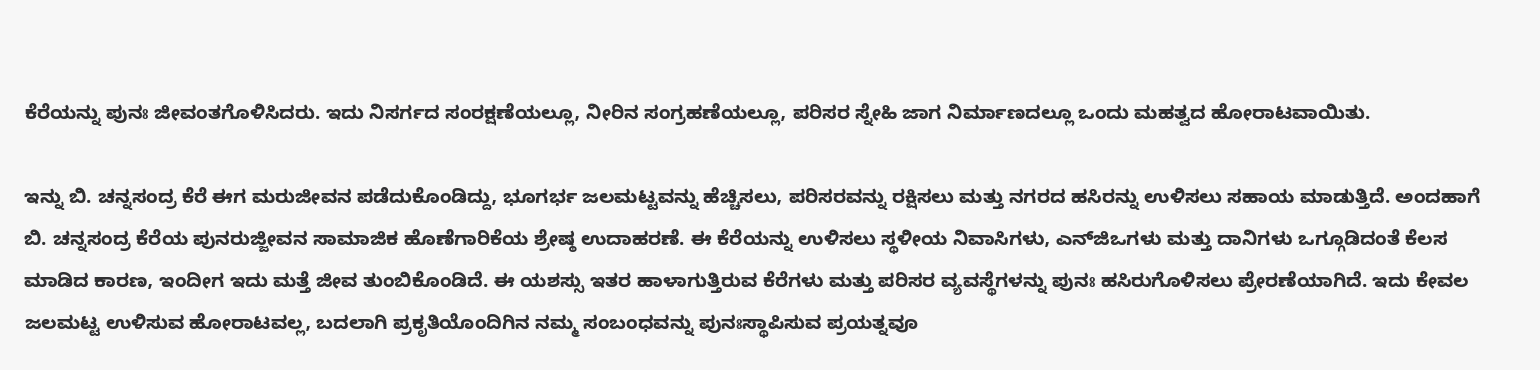ಕೆರೆಯನ್ನು ಪುನಃ ಜೀವಂತಗೊಳಿಸಿದರು. ಇದು ನಿಸರ್ಗದ ಸಂರಕ್ಷಣೆಯಲ್ಲೂ, ನೀರಿನ ಸಂಗ್ರಹಣೆಯಲ್ಲೂ, ಪರಿಸರ ಸ್ನೇಹಿ ಜಾಗ ನಿರ್ಮಾಣದಲ್ಲೂ ಒಂದು ಮಹತ್ವದ ಹೋರಾಟವಾಯಿತು.

ಇನ್ನು ಬಿ. ಚನ್ನಸಂದ್ರ ಕೆರೆ ಈಗ ಮರುಜೀವನ ಪಡೆದುಕೊಂಡಿದ್ದು, ಭೂಗರ್ಭ ಜಲಮಟ್ಟವನ್ನು ಹೆಚ್ಚಿಸಲು, ಪರಿಸರವನ್ನು ರಕ್ಷಿಸಲು ಮತ್ತು ನಗರದ ಹಸಿರನ್ನು ಉಳಿಸಲು ಸಹಾಯ ಮಾಡುತ್ತಿದೆ. ಅಂದಹಾಗೆ ಬಿ. ಚನ್ನಸಂದ್ರ ಕೆರೆಯ ಪುನರುಜ್ಜೀವನ ಸಾಮಾಜಿಕ ಹೊಣೆಗಾರಿಕೆಯ ಶ್ರೇಷ್ಠ ಉದಾಹರಣೆ. ಈ ಕೆರೆಯನ್ನು ಉಳಿಸಲು ಸ್ಥಳೀಯ ನಿವಾಸಿಗಳು, ಎನ್‌ಜಿಒಗಳು ಮತ್ತು ದಾನಿಗಳು ಒಗ್ಗೂಡಿದಂತೆ ಕೆಲಸ ಮಾಡಿದ ಕಾರಣ, ಇಂದೀಗ ಇದು ಮತ್ತೆ ಜೀವ ತುಂಬಿಕೊಂಡಿದೆ. ಈ ಯಶಸ್ಸು ಇತರ ಹಾಳಾಗುತ್ತಿರುವ ಕೆರೆಗಳು ಮತ್ತು ಪರಿಸರ ವ್ಯವಸ್ಥೆಗಳನ್ನು ಪುನಃ ಹಸಿರುಗೊಳಿಸಲು ಪ್ರೇರಣೆಯಾಗಿದೆ. ಇದು ಕೇವಲ ಜಲಮಟ್ಟ ಉಳಿಸುವ ಹೋರಾಟವಲ್ಲ, ಬದಲಾಗಿ ಪ್ರಕೃತಿಯೊಂದಿಗಿನ ನಮ್ಮ ಸಂಬಂಧವನ್ನು ಪುನಃಸ್ಥಾಪಿಸುವ ಪ್ರಯತ್ನವೂ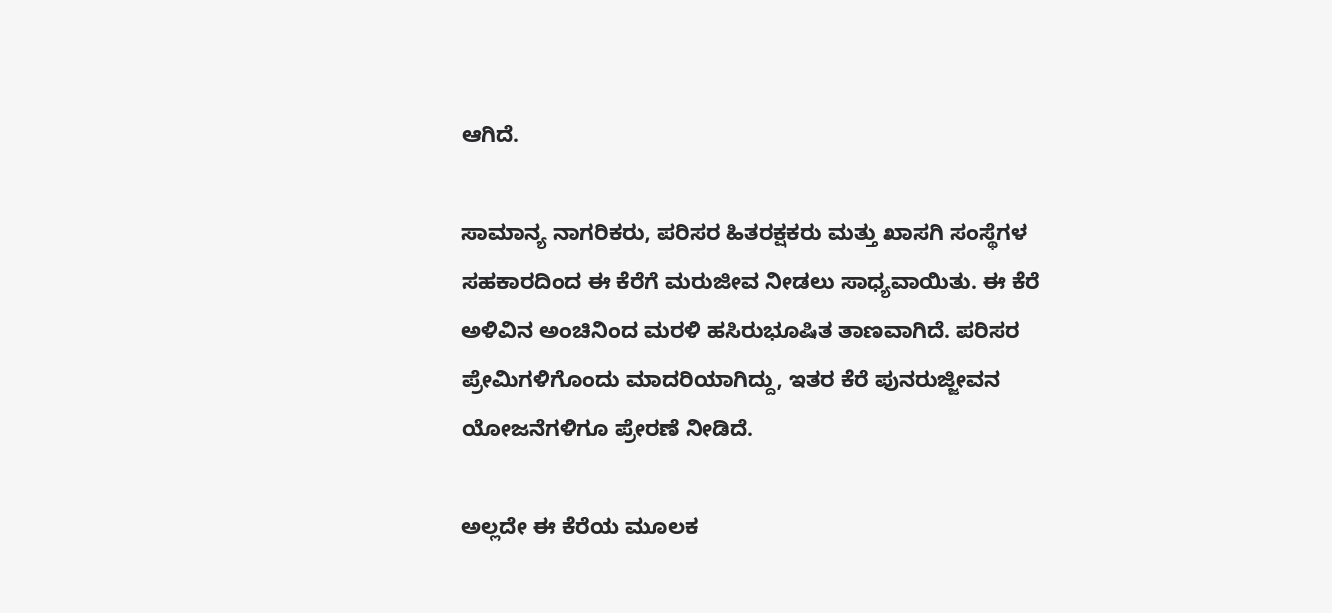ಆಗಿದೆ.

ಸಾಮಾನ್ಯ ನಾಗರಿಕರು, ಪರಿಸರ ಹಿತರಕ್ಷಕರು ಮತ್ತು ಖಾಸಗಿ ಸಂಸ್ಥೆಗಳ ಸಹಕಾರದಿಂದ ಈ ಕೆರೆಗೆ ಮರುಜೀವ ನೀಡಲು ಸಾಧ್ಯವಾಯಿತು. ಈ ಕೆರೆ ಅಳಿವಿನ ಅಂಚಿನಿಂದ ಮರಳಿ ಹಸಿರುಭೂಷಿತ ತಾಣವಾಗಿದೆ. ಪರಿಸರ ಪ್ರೇಮಿಗಳಿಗೊಂದು ಮಾದರಿಯಾಗಿದ್ದು, ಇತರ ಕೆರೆ ಪುನರುಜ್ಜೀವನ ಯೋಜನೆಗಳಿಗೂ ಪ್ರೇರಣೆ ನೀಡಿದೆ.

ಅಲ್ಲದೇ ಈ ಕೆರೆಯ ಮೂಲಕ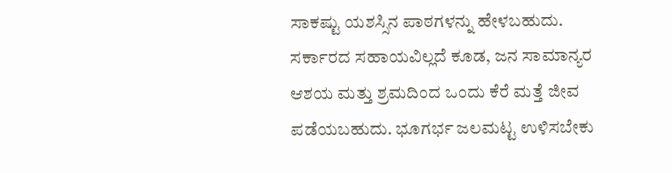ಸಾಕಷ್ಟು ಯಶಸ್ಸಿನ ಪಾಠಗಳನ್ನು ಹೇಳಬಹುದು. ಸರ್ಕಾರದ ಸಹಾಯವಿಲ್ಲದೆ ಕೂಡ, ಜನ ಸಾಮಾನ್ಯರ ಆಶಯ ಮತ್ತು ಶ್ರಮದಿಂದ ಒಂದು ಕೆರೆ ಮತ್ತೆ ಜೀವ ಪಡೆಯಬಹುದು. ಭೂಗರ್ಭ ಜಲಮಟ್ಟ ಉಳಿಸಬೇಕು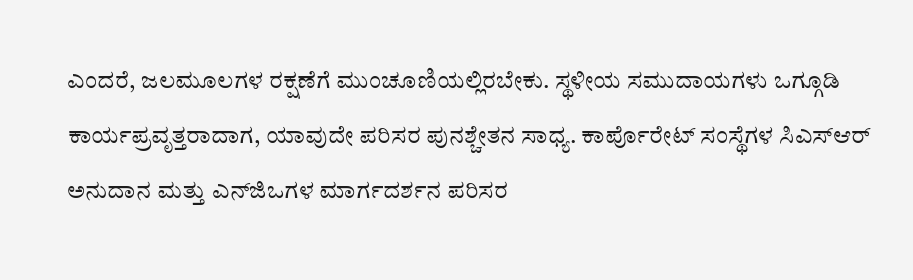ಎಂದರೆ, ಜಲಮೂಲಗಳ ರಕ್ಷಣೆಗೆ ಮುಂಚೂಣಿಯಲ್ಲಿರಬೇಕು. ಸ್ಥಳೀಯ ಸಮುದಾಯಗಳು ಒಗ್ಗೂಡಿ ಕಾರ್ಯಪ್ರವೃತ್ತರಾದಾಗ, ಯಾವುದೇ ಪರಿಸರ ಪುನಶ್ಚೇತನ ಸಾಧ್ಯ. ಕಾರ್ಪೊರೇಟ್ ಸಂಸ್ಥೆಗಳ ಸಿಎಸ್‌ಆರ್ ಅನುದಾನ ಮತ್ತು ಎನ್‌ಜಿಒಗಳ ಮಾರ್ಗದರ್ಶನ ಪರಿಸರ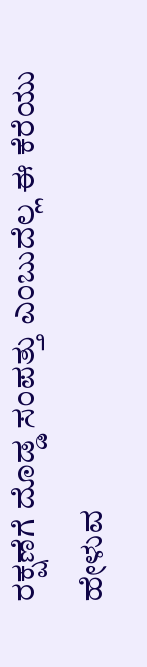ರಕ್ಷಣೆಗೆ ದೊಡ್ಡ ಸಂಪತ್ತು ಎಂಬುದೆಲ್ಲ ಈ ಕೆರೆಯು ಹೇಳುವ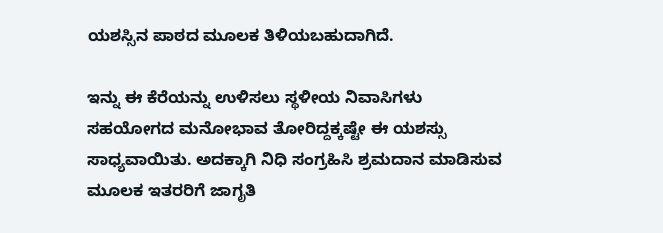ಯಶಸ್ಸಿನ ಪಾಠದ ಮೂಲಕ ತಿಳಿಯಬಹುದಾಗಿದೆ.

ಇನ್ನು ಈ ಕೆರೆಯನ್ನು ಉಳಿಸಲು ಸ್ಥಳೀಯ ನಿವಾಸಿಗಳು ಸಹಯೋಗದ ಮನೋಭಾವ ತೋರಿದ್ದಕ್ಕಷ್ಟೇ ಈ ಯಶಸ್ಸು ಸಾಧ್ಯವಾಯಿತು. ಅದಕ್ಕಾಗಿ ನಿಧಿ ಸಂಗ್ರಹಿಸಿ ಶ್ರಮದಾನ ಮಾಡಿಸುವ ಮೂಲಕ ಇತರರಿಗೆ ಜಾಗೃತಿ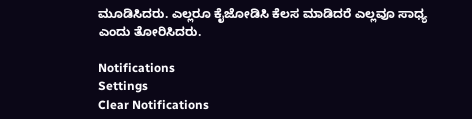ಮೂಡಿಸಿದರು. ಎಲ್ಲರೂ ಕೈಜೋಡಿಸಿ ಕೆಲಸ ಮಾಡಿದರೆ ಎಲ್ಲವೂ ಸಾಧ್ಯ ಎಂದು ತೋರಿಸಿದರು.

Notifications
Settings
Clear Notifications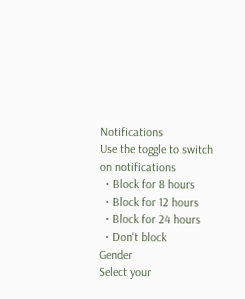Notifications
Use the toggle to switch on notifications
  • Block for 8 hours
  • Block for 12 hours
  • Block for 24 hours
  • Don't block
Gender
Select your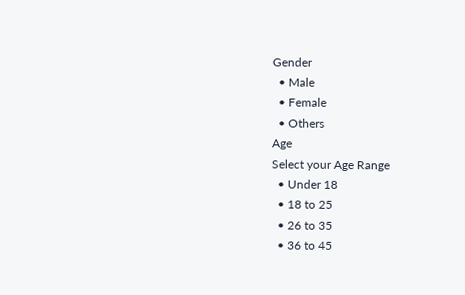Gender
  • Male
  • Female
  • Others
Age
Select your Age Range
  • Under 18
  • 18 to 25
  • 26 to 35
  • 36 to 45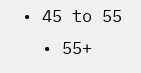• 45 to 55
  • 55+